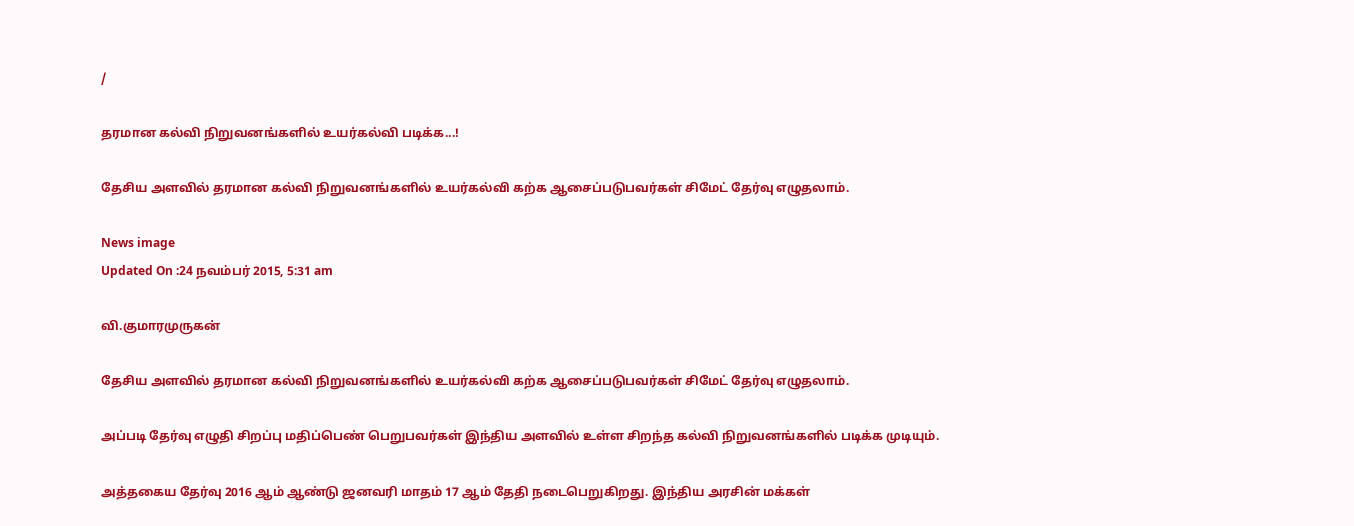/

தரமான கல்வி நிறுவனங்களில் உயர்கல்வி படிக்க...!

தேசிய அளவில் தரமான கல்வி நிறுவனங்களில் உயர்கல்வி கற்க ஆசைப்படுபவர்கள் சிமேட் தேர்வு எழுதலாம்.

News image
Updated On :24 நவம்பர் 2015, 5:31 am

வி.குமாரமுருகன்

தேசிய அளவில் தரமான கல்வி நிறுவனங்களில் உயர்கல்வி கற்க ஆசைப்படுபவர்கள் சிமேட் தேர்வு எழுதலாம்.

அப்படி தேர்வு எழுதி சிறப்பு மதிப்பெண் பெறுபவர்கள் இந்திய அளவில் உள்ள சிறந்த கல்வி நிறுவனங்களில் படிக்க முடியும்.

அத்தகைய தேர்வு 2016 ஆம் ஆண்டு ஜனவரி மாதம் 17 ஆம் தேதி நடைபெறுகிறது. இந்திய அரசின் மக்கள்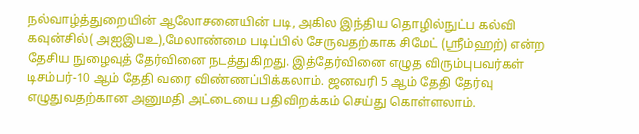நல்வாழ்த்துறையின் ஆலோசனையின் படி, அகில இந்திய தொழில்நுட்ப கல்வி கவுன்சில்( அஐஇபஉ),மேலாண்மை படிப்பில் சேருவதற்காக சிமேட் (ஸ்ரீம்ஹற்) என்ற தேசிய நுழைவுத் தேர்வினை நடத்துகிறது. இத்தேர்வினை எழுத விரும்புபவர்கள் டிசம்பர்-10 ஆம் தேதி வரை விண்ணப்பிக்கலாம். ஜனவரி 5 ஆம் தேதி தேர்வு எழுதுவதற்கான அனுமதி அட்டையை பதிவிறக்கம் செய்து கொள்ளலாம்.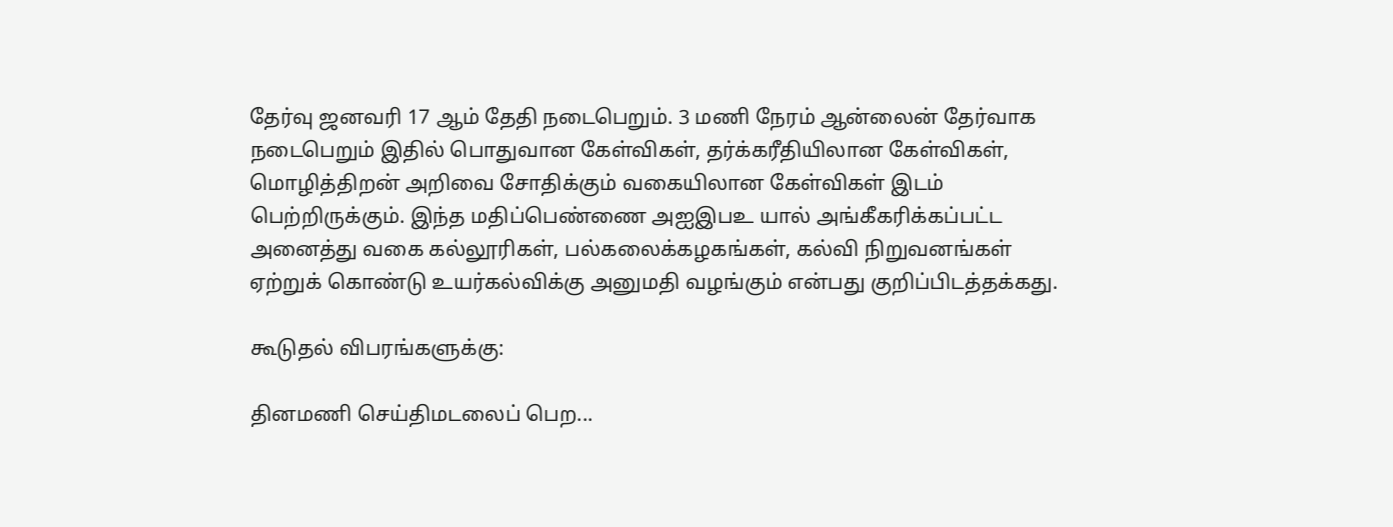தேர்வு ஜனவரி 17 ஆம் தேதி நடைபெறும். 3 மணி நேரம் ஆன்லைன் தேர்வாக நடைபெறும் இதில் பொதுவான கேள்விகள், தர்க்கரீதியிலான கேள்விகள், மொழித்திறன் அறிவை சோதிக்கும் வகையிலான கேள்விகள் இடம் பெற்றிருக்கும். இந்த மதிப்பெண்ணை அஐஇபஉ யால் அங்கீகரிக்கப்பட்ட அனைத்து வகை கல்லூரிகள், பல்கலைக்கழகங்கள், கல்வி நிறுவனங்கள் ஏற்றுக் கொண்டு உயர்கல்விக்கு அனுமதி வழங்கும் என்பது குறிப்பிடத்தக்கது.

கூடுதல் விபரங்களுக்கு:

தினமணி செய்திமடலைப் பெற...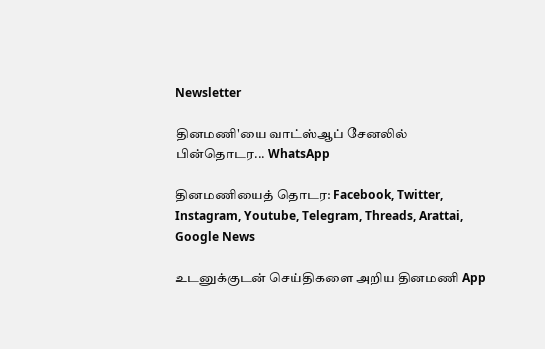Newsletter

தினமணி'யை வாட்ஸ்ஆப் சேனலில் பின்தொடர... WhatsApp

தினமணியைத் தொடர: Facebook, Twitter, Instagram, Youtube, Telegram, Threads, Arattai, Google News

உடனுக்குடன் செய்திகளை அறிய தினமணி App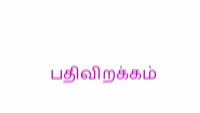பதிவிறக்கம்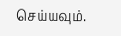செய்யவும்.